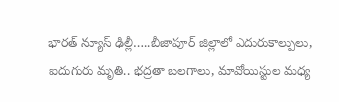భారత్ న్యూస్ ఢిల్లీ…..బీజాపూర్ జిల్లాలో ఎదురుకాల్పులు, ఐదుగురు మృతి.. భద్రతా బలగాలు, మావోయిస్టుల మధ్య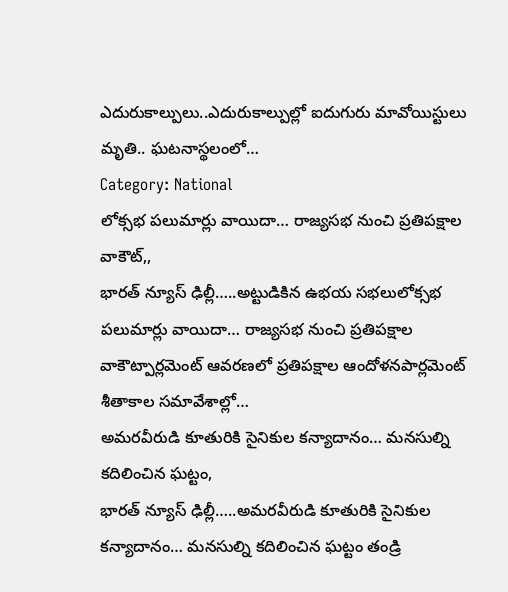ఎదురుకాల్పులు..ఎదురుకాల్పుల్లో ఐదుగురు మావోయిస్టులు మృతి.. ఘటనాస్థలంలో…
Category: National
లోక్సభ పలుమార్లు వాయిదా… రాజ్యసభ నుంచి ప్రతిపక్షాల వాకౌట్,,
భారత్ న్యూస్ ఢిల్లీ…..అట్టుడికిన ఉభయ సభలులోక్సభ పలుమార్లు వాయిదా… రాజ్యసభ నుంచి ప్రతిపక్షాల వాకౌట్పార్లమెంట్ ఆవరణలో ప్రతిపక్షాల ఆందోళనపార్లమెంట్ శీతాకాల సమావేశాల్లో…
అమరవీరుడి కూతురికి సైనికుల కన్యాదానం… మనసుల్ని కదిలించిన ఘట్టం,
భారత్ న్యూస్ ఢిల్లీ…..అమరవీరుడి కూతురికి సైనికుల కన్యాదానం… మనసుల్ని కదిలించిన ఘట్టం తండ్రి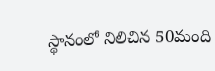స్థానంలో నిలిచిన 50మంది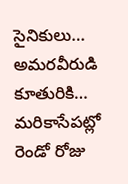సైనికులు… అమరవీరుడి కూతురికి…
మరికాసేపట్లో రెండో రోజు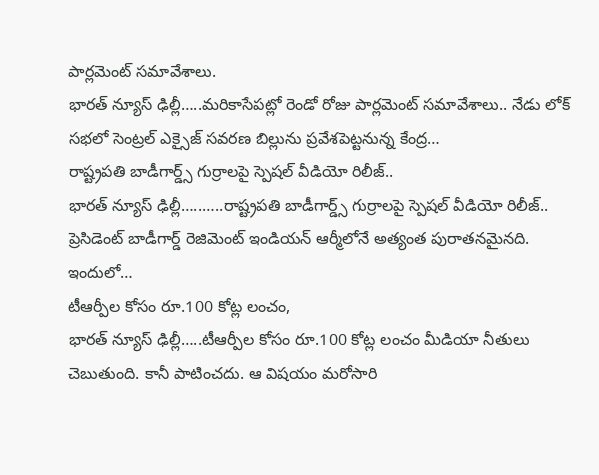పార్లమెంట్ సమావేశాలు.
భారత్ న్యూస్ ఢిల్లీ…..మరికాసేపట్లో రెండో రోజు పార్లమెంట్ సమావేశాలు.. నేడు లోక్ సభలో సెంట్రల్ ఎక్సైజ్ సవరణ బిల్లును ప్రవేశపెట్టనున్న కేంద్ర…
రాష్ట్రపతి బాడీగార్డ్స్ గుర్రాలపై స్పెషల్ వీడియో రిలీజ్..
భారత్ న్యూస్ ఢిల్లీ…..…..రాష్ట్రపతి బాడీగార్డ్స్ గుర్రాలపై స్పెషల్ వీడియో రిలీజ్.. ప్రెసిడెంట్ బాడీగార్డ్ రెజిమెంట్ ఇండియన్ ఆర్మీలోనే అత్యంత పురాతనమైనది. ఇందులో…
టీఆర్పీల కోసం రూ.100 కోట్ల లంచం,
భారత్ న్యూస్ ఢిల్లీ…..టీఆర్పీల కోసం రూ.100 కోట్ల లంచం మీడియా నీతులు చెబుతుంది. కానీ పాటించదు. ఆ విషయం మరోసారి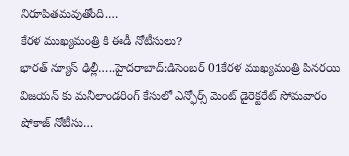నిరూపితమవుతోంది.…
కేరళ ముఖ్యమంత్రి కి ఈడీ నోటీసులు?
భారత్ న్యూస్ ఢిల్లీ…..హైదరాబాద్:డిసెంబర్ 01కేరళ ముఖ్యమంత్రి పినరయి విజయన్ కు మనీలాండరింగ్ కేసులో ఎన్ఫోర్స్ మెంట్ డైరెక్టరేట్ సోమవారం షోకాజ్ నోటీసు…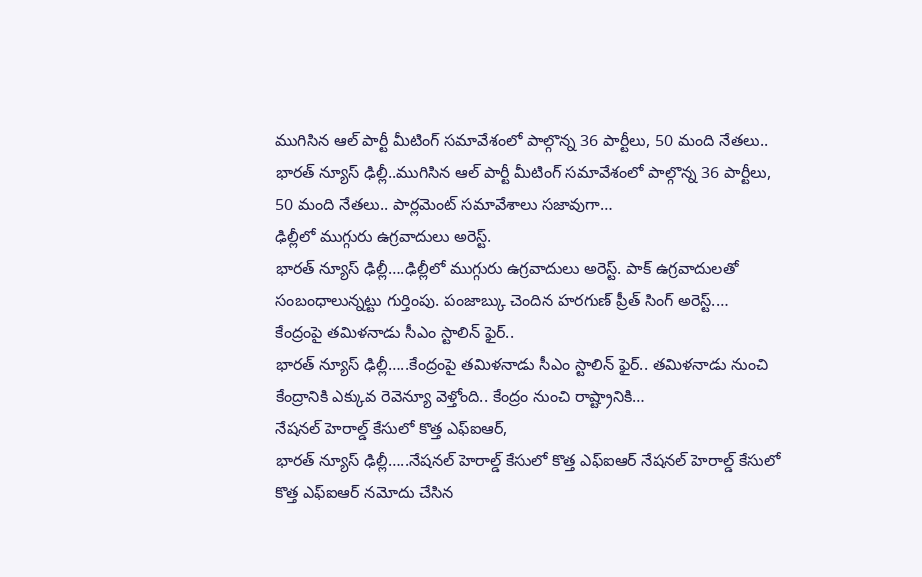ముగిసిన ఆల్ పార్టీ మీటింగ్ సమావేశంలో పాల్గొన్న 36 పార్టీలు, 50 మంది నేతలు..
భారత్ న్యూస్ ఢిల్లీ..ముగిసిన ఆల్ పార్టీ మీటింగ్ సమావేశంలో పాల్గొన్న 36 పార్టీలు, 50 మంది నేతలు.. పార్లమెంట్ సమావేశాలు సజావుగా…
ఢిల్లీలో ముగ్గురు ఉగ్రవాదులు అరెస్ట్.
భారత్ న్యూస్ ఢిల్లీ….ఢిల్లీలో ముగ్గురు ఉగ్రవాదులు అరెస్ట్. పాక్ ఉగ్రవాదులతో సంబంధాలున్నట్టు గుర్తింపు. పంజాబ్కు చెందిన హరగుణ్ ప్రీత్ సింగ్ అరెస్ట్.…
కేంద్రంపై తమిళనాడు సీఎం స్టాలిన్ ఫైర్..
భారత్ న్యూస్ ఢిల్లీ…..కేంద్రంపై తమిళనాడు సీఎం స్టాలిన్ ఫైర్.. తమిళనాడు నుంచి కేంద్రానికి ఎక్కువ రెవెన్యూ వెళ్తోంది.. కేంద్రం నుంచి రాష్ట్రానికి…
నేషనల్ హెరాల్డ్ కేసులో కొత్త ఎఫ్ఐఆర్,
భారత్ న్యూస్ ఢిల్లీ…..నేషనల్ హెరాల్డ్ కేసులో కొత్త ఎఫ్ఐఆర్ నేషనల్ హెరాల్డ్ కేసులో కొత్త ఎఫ్ఐఆర్ నమోదు చేసిన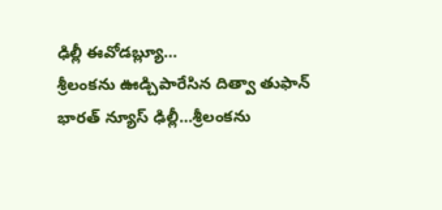ఢిల్లీ ఈవోడబ్ల్యూ…
శ్రీలంకను ఊడ్చిపారేసిన దిత్వా తుఫాన్
భారత్ న్యూస్ ఢిల్లీ…శ్రీలంకను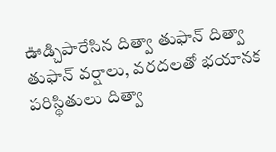ఊడ్చిపారేసిన దిత్వా తుఫాన్ దిత్వా తుఫాన్ వర్షాలు, వరదలతో భయానక పరిస్థితులు దిత్వా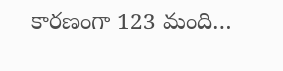కారణంగా 123 మంది…